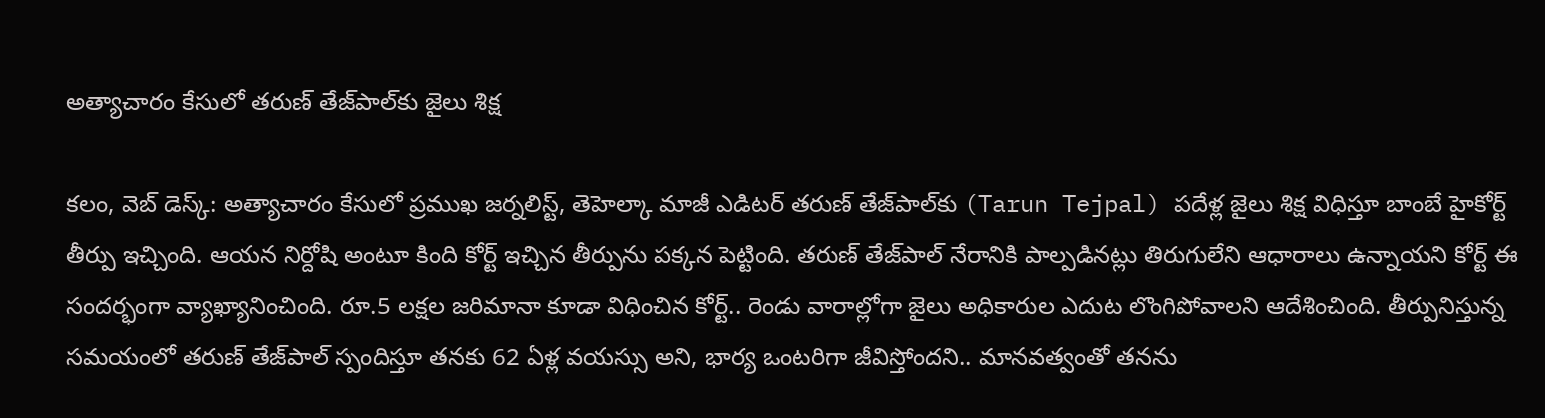అత్యాచారం కేసులో తరుణ్ తేజ్‌పాల్‌కు జైలు శిక్ష

కలం, వెబ్ డెస్క్: అత్యాచారం కేసులో ప్రముఖ జర్నలిస్ట్, తెహెల్కా మాజీ ఎడిటర్ తరుణ్ తేజ్‌పాల్‌కు (Tarun Tejpal) పదేళ్ల జైలు శిక్ష విధిస్తూ బాంబే హైకోర్ట్ తీర్పు ఇచ్చింది. ఆయన నిర్దోషి అంటూ కింది కోర్ట్ ఇచ్చిన తీర్పును పక్కన పెట్టింది. తరుణ్ తేజ్‌పాల్‌ నేరానికి పాల్పడినట్లు తిరుగులేని ఆధారాలు ఉన్నాయని కోర్ట్ ఈ సందర్భంగా వ్యాఖ్యానించింది. రూ.5 లక్షల జరిమానా కూడా విధించిన కోర్ట్.. రెండు వారాల్లోగా జైలు అధికారుల ఎదుట లొంగిపోవాలని ఆదేశించింది. తీర్పునిస్తున్న సమయంలో తరుణ్ తేజ్‌పాల్‌ స్పందిస్తూ తనకు 62 ఏళ్ల వయస్సు అని, భార్య ఒంటరిగా జీవిస్తోందని.. మానవత్వంతో తనను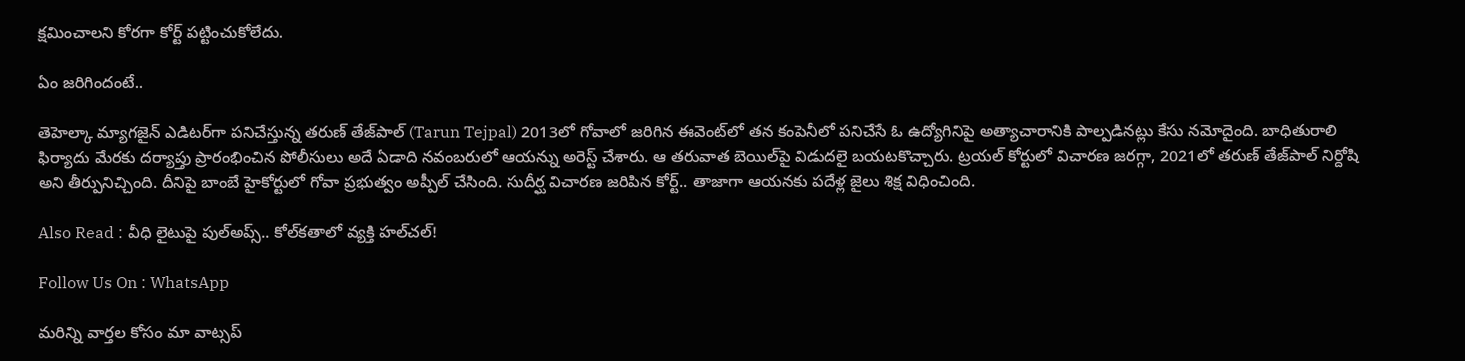క్షమించాలని కోరగా కోర్ట్ పట్టించుకోలేదు.

ఏం జరిగిందంటే..

తెహెల్కా మ్యాగజైన్ ఎడిటర్‌గా పనిచేస్తున్న తరుణ్ తేజ్‌పాల్‌ (Tarun Tejpal) 2013లో గోవాలో జరిగిన ఈవెంట్‌లో తన కంపెనీలో పనిచేసే ఓ ఉద్యోగినిపై అత్యాచారానికి పాల్పడినట్లు కేసు నమోదైంది. బాధితురాలి ఫిర్యాదు మేరకు దర్యాప్తు ప్రారంభించిన పోలీసులు అదే ఏడాది నవంబరులో ఆయన్ను అరెస్ట్ చేశారు. ఆ తరువాత బెయిల్‌పై విడుదలై బయటకొచ్చారు. ట్రయల్ కోర్టులో విచారణ జరగ్గా, 2021లో తరుణ్ తేజ్‌పాల్‌ నిర్దోషి అని తీర్పునిచ్చింది. దీనిపై బాంబే హైకోర్టులో గోవా ప్రభుత్వం అప్పీల్ చేసింది. సుదీర్ఘ విచారణ జరిపిన కోర్ట్.. తాజాగా ఆయనకు పదేళ్ల జైలు శిక్ష విధించింది.

Also Read : వీధి లైటుపై పుల్‌అప్స్‌.. కోల్‌కతాలో వ్యక్తి హల్‌చల్!

Follow Us On : WhatsApp

మ‌రిన్ని వార్త‌ల కోసం మా వాట్స‌ప్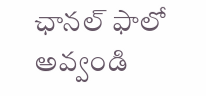ఛాన‌ల్ ఫాలో అవ్వండి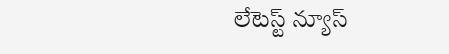లేటెస్ట్ న్యూస్‌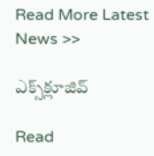Read More Latest News >>

ఎక్స్‌క్లూజివ్‌

Read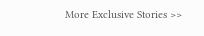More Exclusive Stories >>